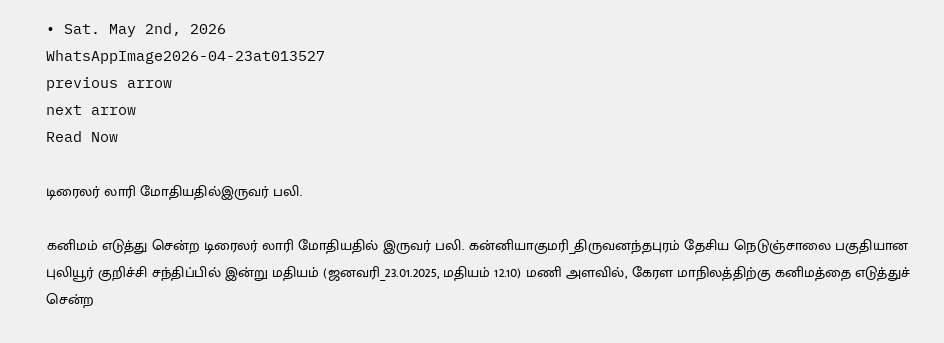• Sat. May 2nd, 2026
WhatsAppImage2026-04-23at013527
previous arrow
next arrow
Read Now

டிரைலர் லாரி மோதியதில்இருவர் பலி.

கனிமம் எடுத்து சென்ற டிரைலர் லாரி மோதியதில் இருவர் பலி. கன்னியாகுமரி_திருவனந்தபுரம் தேசிய நெடுஞ்சாலை பகுதியான புலியூர் குறிச்சி சந்திப்பில் இன்று மதியம் (ஜனவரி_23.01.2025, மதியம் 12.10) மணி அளவில், கேரள மாநிலத்திற்கு கனிமத்தை எடுத்துச் சென்ற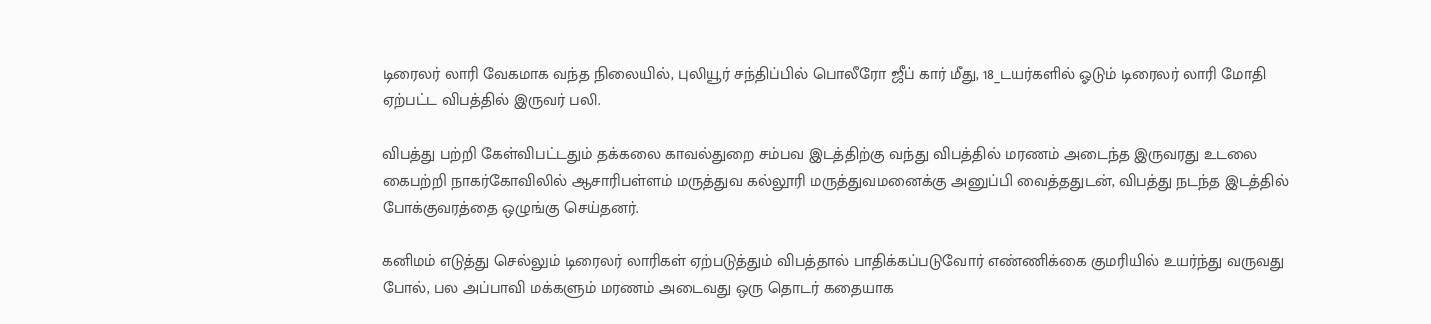டிரைலர் லாரி வேகமாக வந்த நிலையில், புலியூர் சந்திப்பில் பொலீரோ ஜீப் கார் மீது, 18_டயர்களில் ஓடும் டிரைலர் லாரி மோதி ஏற்பட்ட விபத்தில் இருவர் பலி.

விபத்து பற்றி கேள்விபட்டதும் தக்கலை காவல்துறை சம்பவ இடத்திற்கு வந்து விபத்தில் மரணம் அடைந்த இருவரது உடலை கைபற்றி நாகர்கோவிலில் ஆசாரிபள்ளம் மருத்துவ கல்லூரி மருத்துவமனைக்கு அனுப்பி வைத்ததுடன், விபத்து நடந்த இடத்தில் போக்குவரத்தை ஒழுங்கு செய்தனர்.

கனிமம் எடுத்து செல்லும் டிரைலர் லாரிகள் ஏற்படுத்தும் விபத்தால் பாதிக்கப்படுவோர் எண்ணிக்கை குமரியில் உயர்ந்து வருவது போல், பல அப்பாவி மக்களும் மரணம் அடைவது ஒரு தொடர் கதையாக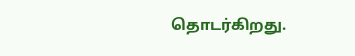தொடர்கிறது.